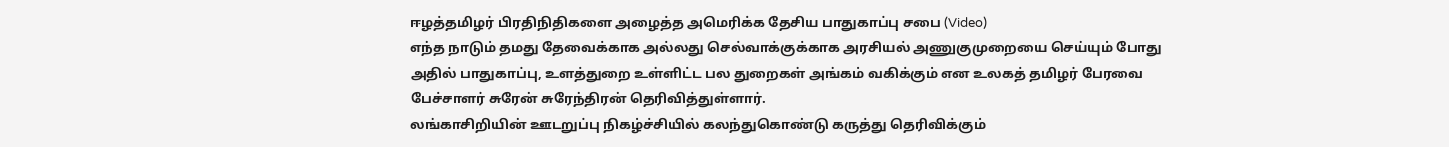ஈழத்தமிழர் பிரதிநிதிகளை அழைத்த அமெரிக்க தேசிய பாதுகாப்பு சபை (Video)
எந்த நாடும் தமது தேவைக்காக அல்லது செல்வாக்குக்காக அரசியல் அணுகுமுறையை செய்யும் போது அதில் பாதுகாப்பு, உளத்துறை உள்ளிட்ட பல துறைகள் அங்கம் வகிக்கும் என உலகத் தமிழர் பேரவை பேச்சாளர் சுரேன் சுரேந்திரன் தெரிவித்துள்ளார்.
லங்காசிறியின் ஊடறுப்பு நிகழ்ச்சியில் கலந்துகொண்டு கருத்து தெரிவிக்கும்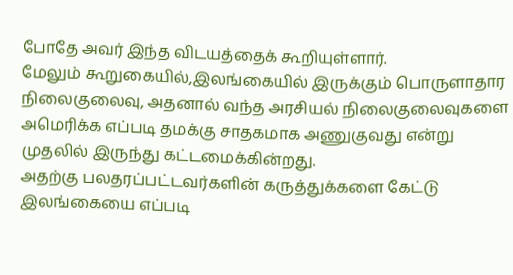போதே அவர் இந்த விடயத்தைக் கூறியுள்ளார்.
மேலும் கூறுகையில்,இலங்கையில் இருக்கும் பொருளாதார நிலைகுலைவு, அதனால் வந்த அரசியல் நிலைகுலைவுகளை அமெரிக்க எப்படி தமக்கு சாதகமாக அணுகுவது என்று முதலில் இருந்து கட்டமைக்கின்றது.
அதற்கு பலதரப்பட்டவர்களின் கருத்துக்களை கேட்டு இலங்கையை எப்படி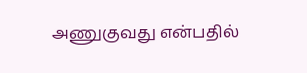அணுகுவது என்பதில்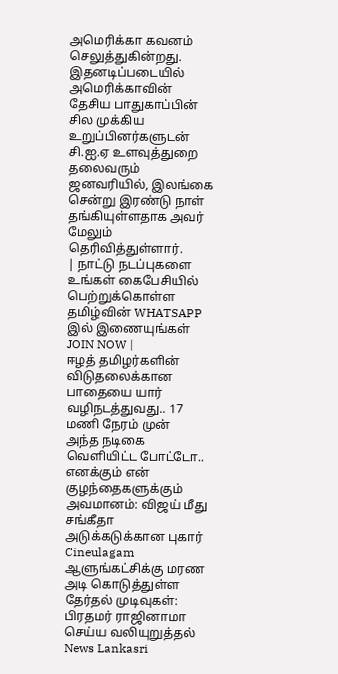அமெரிக்கா கவனம் செலுத்துகின்றது.
இதனடிப்படையில் அமெரிக்காவின் தேசிய பாதுகாப்பின் சில முக்கிய உறுப்பினர்களுடன் சி.ஐ.ஏ உளவுத்துறை தலைவரும் ஜனவரியில், இலங்கை சென்று இரண்டு நாள் தங்கியுள்ளதாக அவர் மேலும் தெரிவித்துள்ளார்.
| நாட்டு நடப்புகளை உங்கள் கைபேசியில் பெற்றுக்கொள்ள தமிழ்வின் WHATSAPP இல் இணையுங்கள் JOIN NOW |
ஈழத் தமிழர்களின் விடுதலைக்கான பாதையை யார் வழிநடத்துவது.. 17 மணி நேரம் முன்
அந்த நடிகை வெளியிட்ட போட்டோ.. எனக்கும் என் குழந்தைகளுக்கும் அவமானம்: விஜய் மீது சங்கீதா அடுக்கடுக்கான புகார் Cineulagam
ஆளுங்கட்சிக்கு மரண அடி கொடுத்துள்ள தேர்தல் முடிவுகள்: பிரதமர் ராஜினாமா செய்ய வலியுறுத்தல் News Lankasri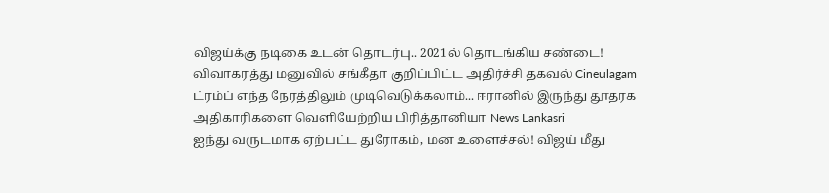விஜய்க்கு நடிகை உடன் தொடர்பு.. 2021ல் தொடங்கிய சண்டை! விவாகரத்து மனுவில் சங்கீதா குறிப்பிட்ட அதிர்ச்சி தகவல் Cineulagam
ட்ரம்ப் எந்த நேரத்திலும் முடிவெடுக்கலாம்... ஈரானில் இருந்து தூதரக அதிகாரிகளை வெளியேற்றிய பிரித்தானியா News Lankasri
ஐந்து வருடமாக ஏற்பட்ட துரோகம், மன உளைச்சல்! விஜய் மீது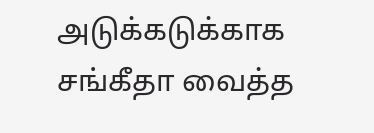அடுக்கடுக்காக சங்கீதா வைத்த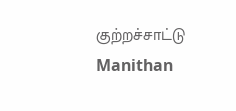குற்றச்சாட்டு Manithan